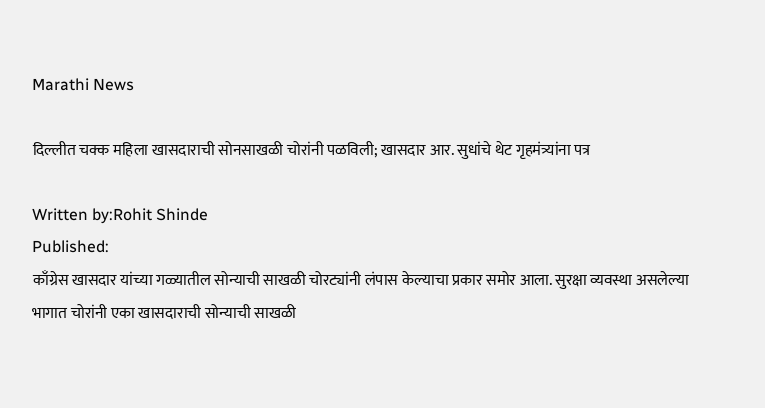Marathi News

दिल्लीत चक्क महिला खासदाराची सोनसाखळी चोरांनी पळविली; खासदार आर. सुधांचे थेट गृहमंत्र्यांना पत्र

Written by:Rohit Shinde
Published:
काँग्रेस खासदार यांच्या गळ्यातील सोन्याची साखळी चोरट्यांनी लंपास केल्याचा प्रकार समोर आला. सुरक्षा व्यवस्था असलेल्या भागात चोरांनी एका खासदाराची सोन्याची साखळी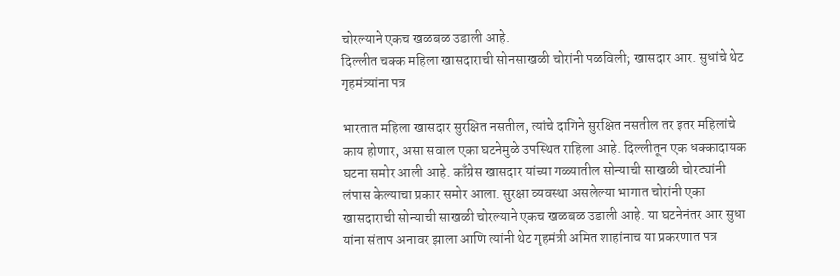चोरल्याने एकच खळबळ उडाली आहे.
दिल्लीत चक्क महिला खासदाराची सोनसाखळी चोरांनी पळविली; खासदार आर. सुधांचे थेट गृहमंत्र्यांना पत्र

भारतात महिला खासदार सुरक्षित नसतील, त्यांचे दागिने सुरक्षित नसतील तर इतर महिलांचे काय होणार, असा सवाल एका घटनेमुळे उपस्थित राहिला आहे. दिल्लीतून एक धक्कादायक घटना समोर आली आहे. काँग्रेस खासदार यांच्या गळ्यातील सोन्याची साखळी चोरट्यांनी लंपास केल्याचा प्रकार समोर आला. सुरक्षा व्यवस्था असलेल्या भागात चोरांनी एका खासदाराची सोन्याची साखळी चोरल्याने एकच खळबळ उडाली आहे. या घटनेनंतर आर सुधा यांना संताप अनावर झाला आणि त्यांनी थेट गृहमंत्री अमित शाहांनाच या प्रकरणात पत्र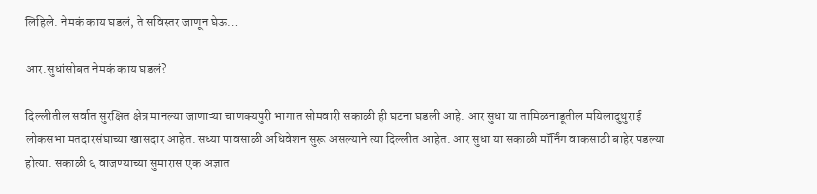लिहिले. नेमकं काय घडलं, ते सविस्तर जाणून घेऊ…

आर.सुधांसोबत नेमकं काय घडलं?

दिल्लीतील सर्वात सुरक्षित क्षेत्र मानल्या जाणाऱ्या चाणक्यपुरी भागात सोमवारी सकाळी ही घटना घडली आहे. आर सुधा या तामिळनाडूतील मयिलादुथुराई लोकसभा मतदारसंघाच्या खासदार आहेत. सध्या पावसाळी अधिवेशन सुरू असल्याने त्या दिल्लीत आहेत. आर सुधा या सकाळी मॉर्निंग वाकसाठी बाहेर पडल्या होत्या. सकाळी ६ वाजण्याच्या सुमारास एक अज्ञात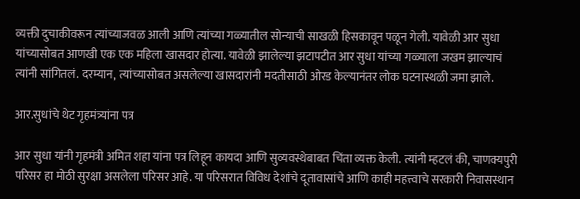व्यक्ती दुचाकीवरून त्यांच्याजवळ आली आणि त्यांच्या गळ्यातील सोन्याची साखळी हिसकावून पळून गेली. यावेळी आर सुधा यांच्यासोबत आणखी एक एक महिला खासदार होत्या. यावेळी झालेल्या झटापटीत आर सुधा यांच्या गळ्याला जखम झाल्याचं त्यांनी सांगितलं. दरम्यान, त्यांच्यासोबत असलेल्या खासदारांनी मदतीसाठी ओरड केल्यानंतर लोक घटनास्थळी जमा झाले.

आर.सुधांचे थेट गृहमंत्र्यांना पत्र

आर सुधा यांनी गृहमंत्री अमित शहा यांना पत्र लिहून कायदा आणि सुव्यवस्थेबाबत चिंता व्यक्त केली. त्यांनी म्हटलं की, चाणक्यपुरी परिसर हा मोठी सुरक्षा असलेला परिसर आहे. या परिसरात विविध देशांचे दूतावासांचे आणि काही महत्त्वाचे सरकारी निवासस्थान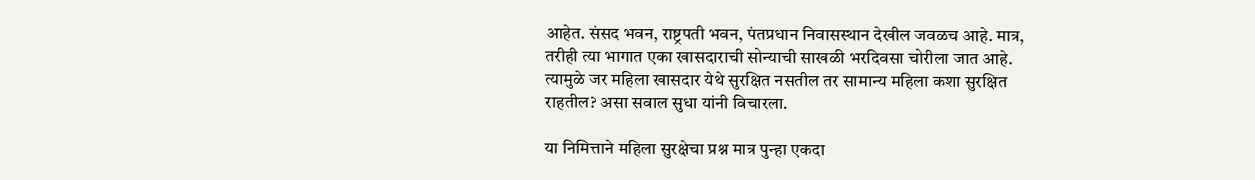आहेत. संसद भवन, राष्ट्रपती भवन, पंतप्रधान निवासस्थान देखील जवळच आहे. मात्र, तरीही त्या भागात एका खासदाराची सोन्याची साखळी भरदिवसा चोरीला जात आहे. त्यामुळे जर महिला खासदार येथे सुरक्षित नसतील तर सामान्य महिला कशा सुरक्षित राहतील? असा सवाल सुधा यांनी विचारला.

या निमित्ताने महिला सुरक्षेचा प्रश्न मात्र पुन्हा एकदा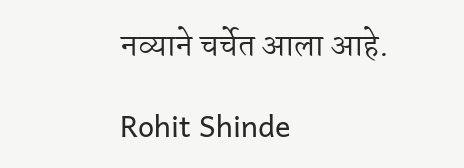नव्याने चर्चेत आला आहे.

Rohit Shinde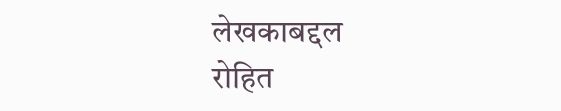लेखकाबद्दल
रोहित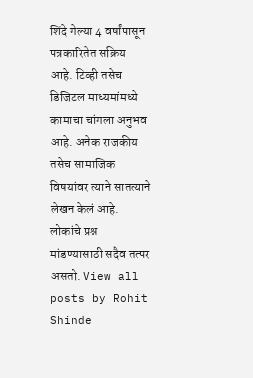शिंदे गेल्या 4 वर्षांपासून पत्रकारितेत सक्रिय आहे. टिव्ही तसेच डिजिटल माध्यमांमध्ये कामाचा चांगला अनुभव आहे. अनेक राजकीय तसेच सामाजिक विषयांवर त्याने सातत्याने लेखन केलं आहे. लोकांचे प्रश्न मांडण्यासाठी सदैव तत्पर असतो. View all posts by Rohit Shinde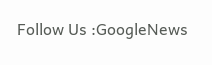Follow Us :GoogleNews